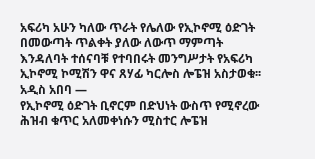አፍሪካ አሁን ካለው ጥራት የሌለው የኢኮኖሚ ዕድገት በመውጣት ጥልቀት ያለው ለውጥ ማምጣት እንዳለባት ተሰናባቹ የተባበሩት መንግሥታት የአፍሪካ ኢኮኖሚ ኮሚሽን ዋና ጸሃፊ ካርሎስ ሎፔዝ አስታወቁ፡፡
አዲስ አበባ —
የኢኮኖሚ ዕድገት ቢኖርም በድህነት ውስጥ የሚኖረው ሕዝብ ቁጥር አለመቀነሱን ሚስተር ሎፔዝ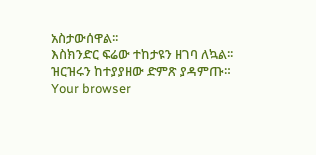አስታውሰዋል፡፡
እስክንድር ፍሬው ተከታዩን ዘገባ ለኳል፡፡
ዝርዝሩን ከተያያዘው ድምጽ ያዳምጡ።
Your browser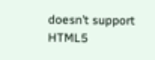doesn’t support HTML5